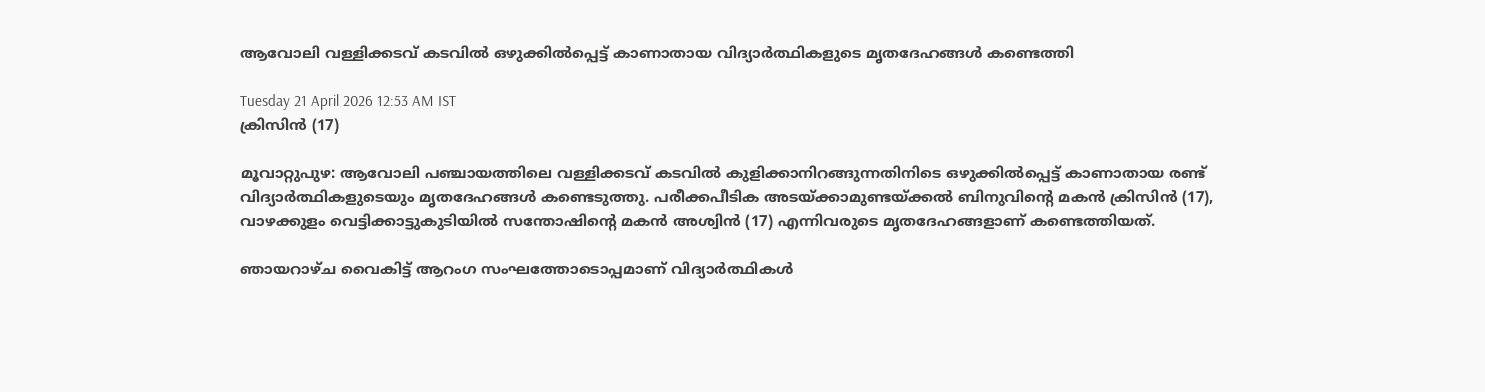ആവോലി വള്ളിക്കടവ് കടവിൽ ഒഴുക്കിൽപ്പെട്ട് കാണാതായ വിദ്യാർത്ഥികളുടെ മൃതദേഹങ്ങൾ കണ്ടെത്തി

Tuesday 21 April 2026 12:53 AM IST
ക്രിസിൻ (17)

മൂവാറ്റുപുഴ: ആവോലി പഞ്ചായത്തിലെ വള്ളിക്കടവ് കടവിൽ കുളിക്കാനിറങ്ങുന്നതിനിടെ ഒഴുക്കിൽപ്പെട്ട് കാണാതായ രണ്ട് വിദ്യാർത്ഥികളുടെയും മൃതദേഹങ്ങൾ കണ്ടെടുത്തു. പരീക്കപീടിക അടയ്ക്കാമുണ്ടയ്ക്കൽ ബിനുവിന്റെ മകൻ ക്രിസിൻ (17), വാഴക്കുളം വെട്ടിക്കാട്ടുകുടിയിൽ സന്തോഷിന്റെ മകൻ അശ്വിൻ (17) എന്നിവരുടെ മൃതദേഹങ്ങളാണ് കണ്ടെത്തിയത്.

ഞായറാഴ്ച വൈകിട്ട് ആറംഗ സംഘത്തോടൊപ്പമാണ് വിദ്യാർത്ഥികൾ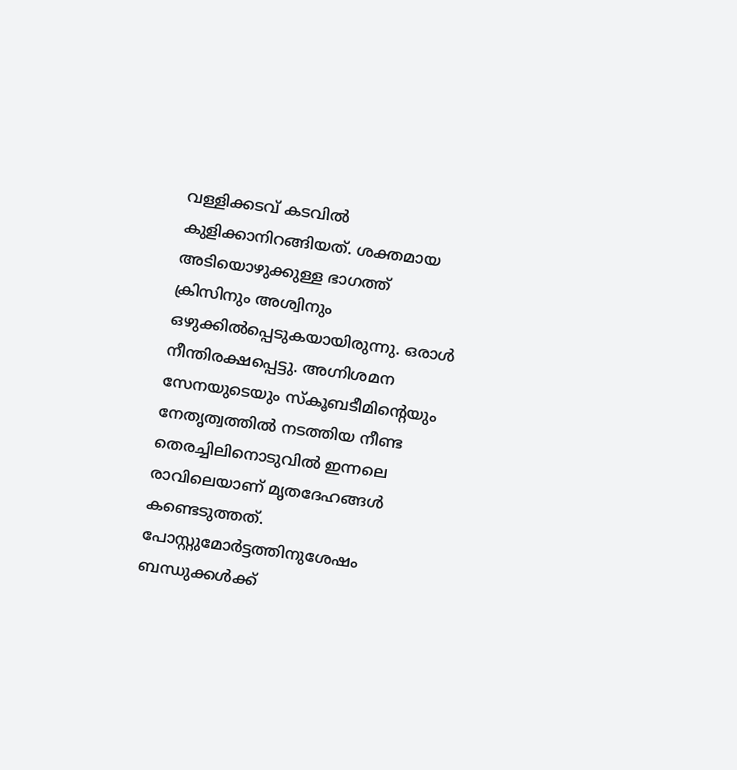വള്ളിക്കടവ് കടവിൽ കുളിക്കാനിറങ്ങിയത്. ശക്തമായ അടിയൊഴുക്കുള്ള ഭാഗത്ത് ക്രിസിനും അശ്വിനും ഒഴുക്കിൽപ്പെടുകയായിരുന്നു. ഒരാൾ നീന്തിരക്ഷപ്പെട്ടു. അഗ്നിശമന സേനയുടെയും സ്കൂബടീമിന്റെയും നേതൃത്വത്തിൽ നടത്തിയ നീണ്ട തെരച്ചിലിനൊടുവിൽ ഇന്നലെ രാവിലെയാണ് മൃതദേഹങ്ങൾ കണ്ടെടുത്തത്. പോസ്റ്റുമോർട്ടത്തിനുശേഷം ബന്ധുക്കൾക്ക്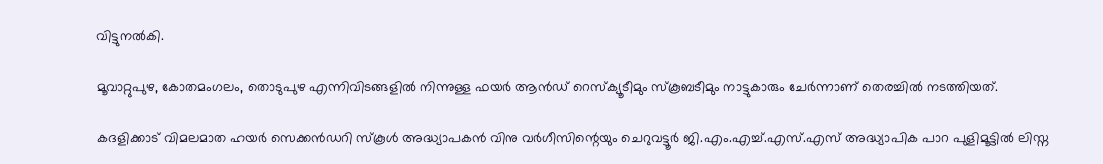വിട്ടുനൽകി.

മൂവാറ്റുപുഴ, കോതമംഗലം, തൊടുപുഴ എന്നിവിടങ്ങളിൽ നിന്നുള്ള ഫയർ ആൻഡ് റെസ്ക്യൂടീമും സ്കൂബടീമും നാട്ടുകാരും ചേർന്നാണ് തെരച്ചിൽ നടത്തിയത്.

കദളിക്കാട് വിമലമാത ഹയർ സെക്കൻഡറി സ്കൂൾ അദ്ധ്യാപകൻ വിനു വർഗീസിന്റെയും ചെറുവട്ടൂർ ജി.എം.എച്ച്.എസ്.എസ് അദ്ധ്യാപിക പാറ പുളിമൂട്ടിൽ ലിസ്ന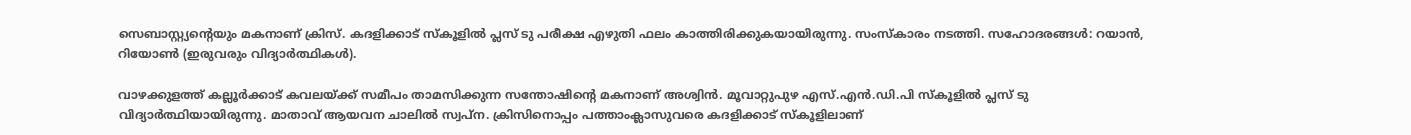സെബാസ്റ്റ്യന്റെയും മകനാണ് ക്രിസ്. കദളിക്കാട് സ്കൂളിൽ പ്ലസ് ടു പരീക്ഷ എഴുതി ഫലം കാത്തിരിക്കുകയായിരുന്നു. സംസ്കാരം നടത്തി. സഹോദരങ്ങൾ: റയാൻ, റിയോൺ (ഇരുവരും വിദ്യാർത്ഥികൾ).

വാഴക്കുളത്ത് കല്ലൂർക്കാട് കവലയ്ക്ക് സമീപം താമസിക്കുന്ന സന്തോഷിന്റെ മകനാണ് അശ്വിൻ. മൂവാറ്റുപുഴ എസ്.എൻ.ഡി.പി സ്കൂളിൽ പ്ലസ് ടു വിദ്യാർത്ഥിയായിരുന്നു. മാതാവ് ആയവന ചാലിൽ സ്വപ്ന. ക്രിസിനൊപ്പം പത്താംക്ലാസുവരെ കദളിക്കാട് സ്കൂളിലാണ്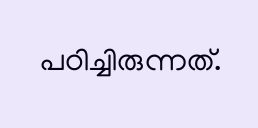പഠിച്ചിരുന്നത്.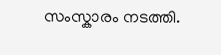സംസ്കാരം നടത്തി.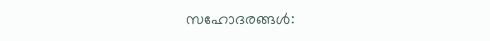സഹോദരങ്ങൾ: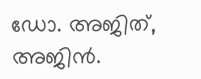ഡോ. അജിത്, അജിൻ.